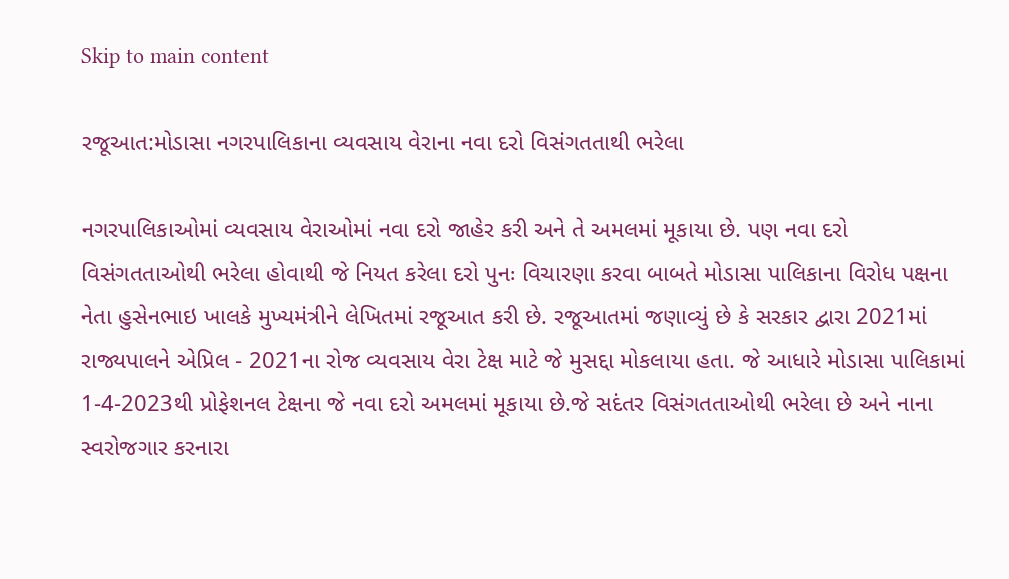Skip to main content

રજૂઆત:મોડાસા નગરપાલિકાના વ્યવસાય વેરાના નવા દરો વિસંગતતાથી ભરેલા

નગરપાલિકાઓમાં વ્યવસાય વેરાઓમાં નવા દરો જાહેર કરી અને તે અમલમાં મૂકાયા છે. પણ નવા દરો વિસંગતતાઓથી ભરેલા હોવાથી જે નિયત કરેલા દરો પુનઃ વિચારણા કરવા બાબતે મોડાસા પાલિકાના વિરોધ પક્ષના નેતા હુસેનભાઇ ખાલકે મુખ્યમંત્રીને લેખિતમાં રજૂઆત કરી છે. રજૂઆતમાં જણાવ્યું છે કે સરકાર દ્વારા 2021માં રાજ્યપાલને એપ્રિલ - 2021ના રોજ વ્યવસાય વેરા ટેક્ષ માટે જે મુસદ્દા મોકલાયા હતા. જે આધારે મોડાસા પાલિકામાં 1-4-2023થી પ્રોફેશનલ ટેક્ષના જે નવા દરો અમલમાં મૂકાયા છે.જે સદંતર વિસંગતતાઓથી ભરેલા છે અને નાના સ્વરોજગાર કરનારા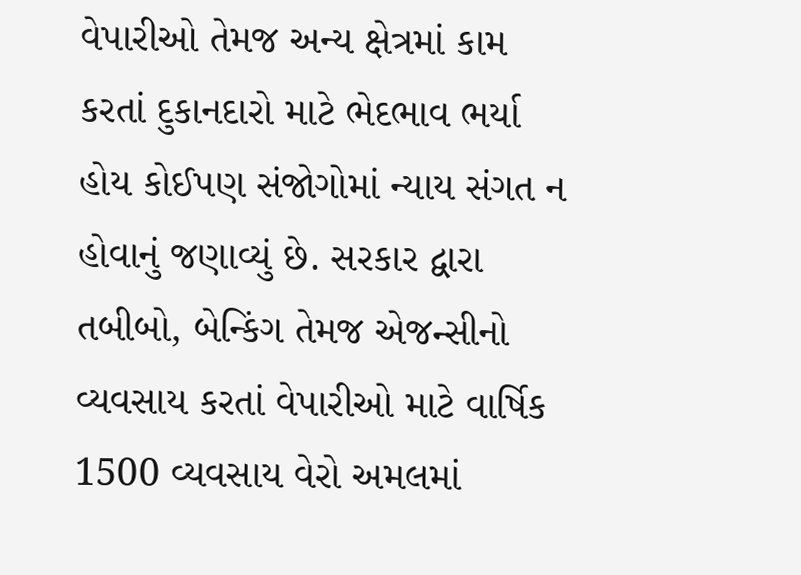વેપારીઓ તેમજ અન્ય ક્ષેત્રમાં કામ કરતાં દુકાનદારો માટે ભેદભાવ ભર્યા હોય કોઈપણ સંજોગોમાં ન્યાય સંગત ન હોવાનું જણાવ્યું છે. સરકાર દ્વારા તબીબો, બેન્કિંગ તેમજ એજન્સીનો વ્યવસાય કરતાં વેપારીઓ માટે વાર્ષિક 1500 વ્યવસાય વેરો અમલમાં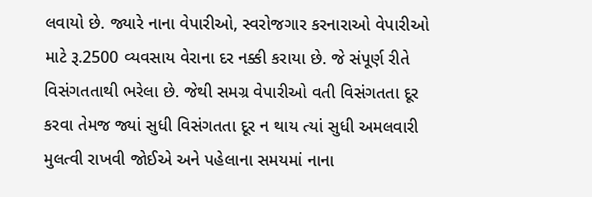લવાયો છે. જ્યારે નાના વેપારીઓ, સ્વરોજગાર કરનારાઓ વેપારીઓ માટે રૂ.2500 વ્યવસાય વેરાના દર નક્કી કરાયા છે. જે સંપૂર્ણ રીતે વિસંગતતાથી ભરેલા છે. જેથી સમગ્ર વેપારીઓ વતી વિસંગતતા દૂર કરવા તેમજ જ્યાં સુધી વિસંગતતા દૂર ન થાય ત્યાં સુધી અમલવારી મુલત્વી રાખવી જોઈએ અને પહેલાના સમયમાં નાના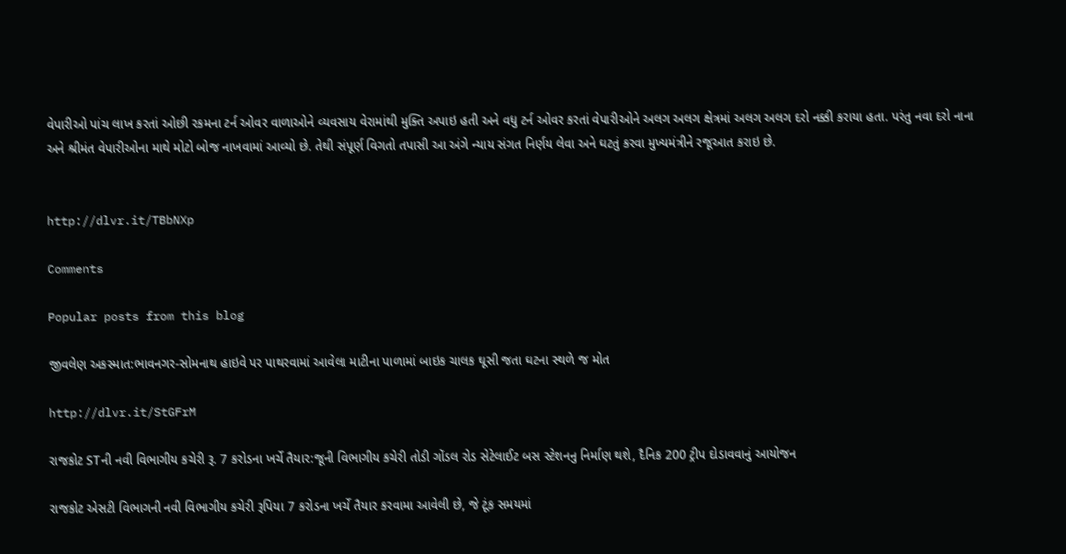વેપારીઓ પાંચ લાખ કરતાં ઓછી રકમના ટર્ન ઓવર વાળાઓને વ્યવસાય વેરામાંથી મુક્તિ અપાઇ હતી અને વધુ ટર્ન ઓવર કરતાં વેપારીઓને અલગ અલગ ક્ષેત્રમાં અલગ અલગ દરો નક્કી કરાયા હતા. પરંતુ નવા દરો નાના અને શ્રીમંત વેપારીઓના માથે મોટો બોજ નાખવામાં આવ્યો છે. તેથી સંપૂર્ણ વિગતો તપાસી આ અંગે ન્યાય સંગત નિર્ણય લેવા અને ઘટતું કરવા મુખ્યમંત્રીને રજૂઆત કરાઇ છે.


http://dlvr.it/TBbNXp

Comments

Popular posts from this blog

જીવલેણ અકસ્માત:ભાવનગર-સોમનાથ હાઇવે પર પાથરવામાં આવેલા માટીના પાળામાં બાઇક ચાલક ઘૂસી જતા ઘટના સ્થળે જ મોત

http://dlvr.it/StGFrM

રાજકોટ STની નવી વિભાગીય કચેરી રૂ. 7 કરોડના ખર્ચે તૈયાર:જૂની વિભાગીય કચેરી તોડી ગોંડલ રોડ સેટેલાઈટ બસ સ્ટેશનનુ નિર્માણ થશે, દૈનિક 200 ટ્રીપ દોડાવવાનું આયોજન

રાજકોટ એસટી વિભાગની નવી વિભાગીય કચેરી રૂપિયા 7 કરોડના ખર્ચે તૈયાર કરવામા આવેલી છે, જે ટૂંક સમયમાં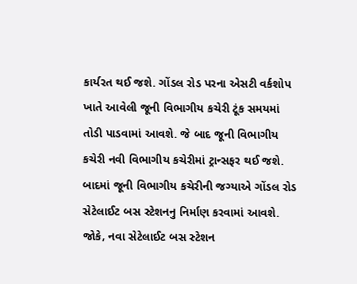કાર્યરત થઈ જશે. ગોંડલ રોડ પરના એસટી વર્કશોપ ખાતે આવેલી જૂની વિભાગીય કચેરી ટૂંક સમયમાં તોડી પાડવામાં આવશે. જે બાદ જૂની વિભાગીય કચેરી નવી વિભાગીય કચેરીમાં ટ્રાન્સફર થઈ જશે. બાદમાં જૂની વિભાગીય કચેરીની જગ્યાએ ગોંડલ રોડ સેટેલાઈટ બસ સ્ટેશનનુ નિર્માણ કરવામાં આવશે. જોકે, નવા સેટેલાઈટ બસ સ્ટેશન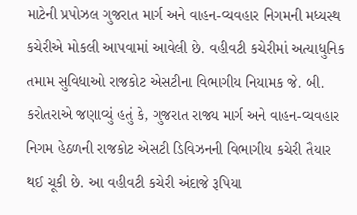માટેની પ્રપોઝલ ગુજરાત માર્ગ અને વાહન-વ્યવહાર નિગમની મધ્યસ્થ કચેરીએ મોકલી આપવામાં આવેલી છે. વહીવટી કચેરીમાં અત્યાધુનિક તમામ સુવિધાઓ રાજકોટ એસટીના વિભાગીય નિયામક જે. બી. કરોતરાએ જણાવ્યું હતું કે, ગુજરાત રાજ્ય માર્ગ અને વાહન-વ્યવહાર નિગમ હેઠળની રાજકોટ એસટી ડિવિઝનની વિભાગીય કચેરી તૈયાર થઈ ચૂકી છે. આ વહીવટી કચેરી અંદાજે રૂપિયા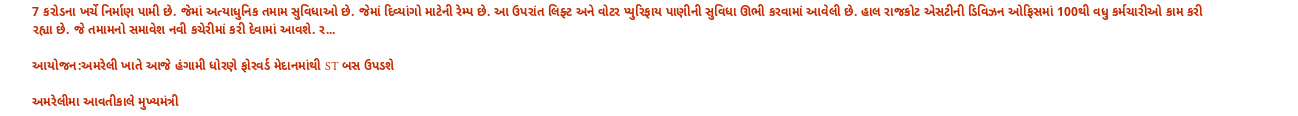7 કરોડના ખર્ચે નિર્માણ પામી છે. જેમાં અત્યાધુનિક તમામ સુવિધાઓ છે. જેમાં દિવ્યાંગો માટેની રેમ્પ છે. આ ઉપરાંત લિફ્ટ અને વોટર પ્યુરિફાય પાણીની સુવિધા ઊભી કરવામાં આવેલી છે. હાલ રાજકોટ એસટીની ડિવિઝન ઓફિસમાં 100થી વધુ કર્મચારીઓ કામ કરી રહ્યા છે. જે તમામનો સમાવેશ નવી કચેરીમાં કરી દેવામાં આવશે. ર...

આયોજન:અમરેલી ખાતે આજે હંગામી ધોરણે ફોરવર્ડ મેદાનમાંથી ST બસ ઉપડશે

અમરેલીમા આવતીકાલે મુખ્યમંત્રી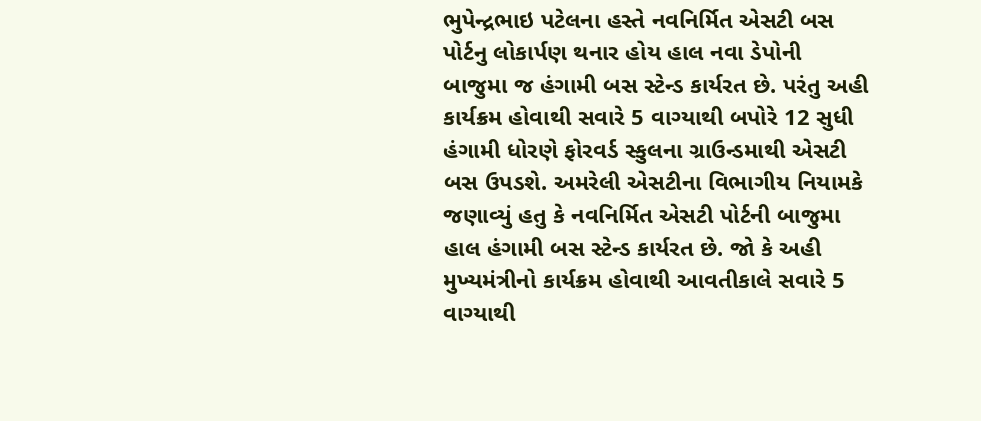ભુપેન્દ્રભાઇ પટેલના હસ્તે નવનિર્મિત એસટી બસ પોર્ટનુ લોકાર્પણ થનાર હોય હાલ નવા ડેપોની બાજુમા જ હંગામી બસ સ્ટેન્ડ કાર્યરત છે. પરંતુ અહી કાર્યક્રમ હોવાથી સવારે 5 વાગ્યાથી બપોરે 12 સુધી હંગામી ધોરણે ફોરવર્ડ સ્કુલના ગ્રાઉન્ડમાથી એસટી બસ ઉપડશે. અમરેલી એસટીના વિભાગીય નિયામકે જણાવ્યું હતુ કે નવનિર્મિત એસટી પોર્ટની બાજુમા હાલ હંગામી બસ સ્ટેન્ડ કાર્યરત છે. જો કે અહી મુખ્યમંત્રીનો કાર્યક્રમ હોવાથી આવતીકાલે સવારે 5 વાગ્યાથી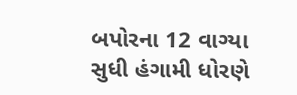બપોરના 12 વાગ્યા સુધી હંગામી ધોરણે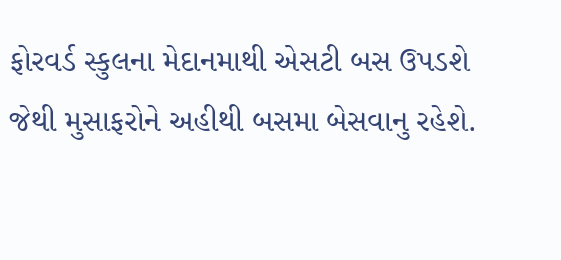ફોરવર્ડ સ્કુલના મેદાનમાથી એસટી બસ ઉપડશે જેથી મુસાફરોને અહીથી બસમા બેસવાનુ રહેશે.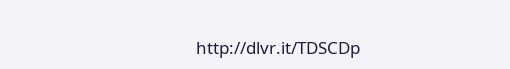http://dlvr.it/TDSCDp